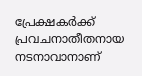പ്രേക്ഷകർക്ക് പ്രവചനാതീതനായ നടനാവാനാണ്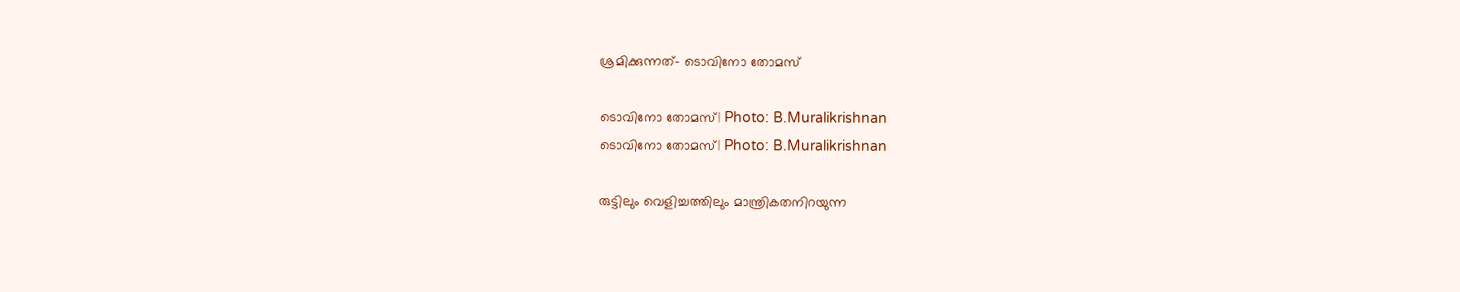ശ്രമിക്കുന്നത്- ടൊവിനോ തോമസ്

ടൊവിനോ തോമസ്| Photo: B.Muralikrishnan
ടൊവിനോ തോമസ്| Photo: B.Muralikrishnan

രുട്ടിലും വെളിച്ചത്തിലും മാന്ത്രികതനിറയുന്ന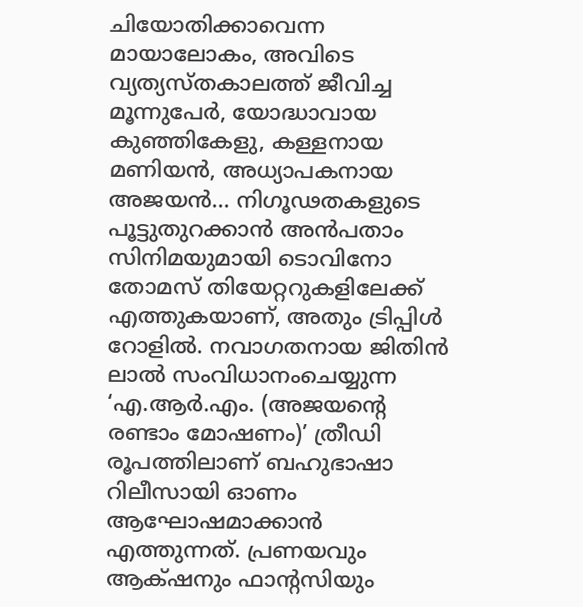ചിയോതിക്കാവെന്ന മായാലോകം, അവിടെ വ്യത്യസ്തകാലത്ത് ജീവിച്ച മൂന്നുപേർ, യോദ്ധാവായ കുഞ്ഞികേളു, കള്ളനായ മണിയൻ, അധ്യാപകനായ അജയൻ... നിഗൂഢതകളുടെ പൂട്ടുതുറക്കാൻ അൻപതാം സിനിമയുമായി ടൊവിനോ തോമസ് തിയേറ്ററുകളിലേക്ക് എത്തുകയാണ്, അതും ട്രിപ്പിൾ റോളിൽ. നവാഗതനായ ജിതിൻ ലാൽ സംവിധാനംചെയ്യുന്ന ‘എ.ആർ.എം. (അജയന്റെ രണ്ടാം മോഷണം)’ ത്രീഡി രൂപത്തിലാണ് ബഹുഭാഷാ റിലീസായി ഓണം ആഘോഷമാക്കാൻ എത്തുന്നത്. പ്രണയവും ആക്‌ഷനും ഫാന്റസിയും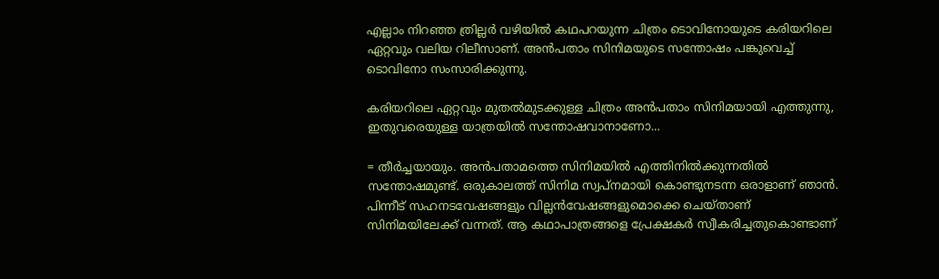എല്ലാം നിറഞ്ഞ ത്രില്ലർ വഴിയിൽ കഥപറയുന്ന ചിത്രം ടൊവിനോയുടെ കരിയറിലെ ഏറ്റവും വലിയ റിലീസാണ്. അൻപതാം സിനിമയുടെ സന്തോഷം പങ്കുവെച്ച്‌ ടൊവിനോ സംസാരിക്കുന്നു.

കരിയറിലെ ഏറ്റവും മുതൽമുടക്കുള്ള ചിത്രം അൻപതാം സിനിമയായി എത്തുന്നു, ഇതുവരെയുള്ള യാത്രയിൽ സന്തോഷവാനാണോ...

= തീർച്ചയായും. അൻപതാമത്തെ സിനിമയിൽ എത്തിനിൽക്കുന്നതിൽ സന്തോഷമുണ്ട്. ഒരുകാലത്ത് സിനിമ സ്വപ്നമായി കൊണ്ടുനടന്ന ഒരാളാണ് ഞാൻ. പിന്നീട് സഹനടവേഷങ്ങളും വില്ലൻവേഷങ്ങളുമൊക്കെ ചെയ്താണ് സിനിമയിലേക്ക് വന്നത്. ആ കഥാപാത്രങ്ങളെ പ്രേക്ഷകർ സ്വീകരിച്ചതുകൊണ്ടാണ്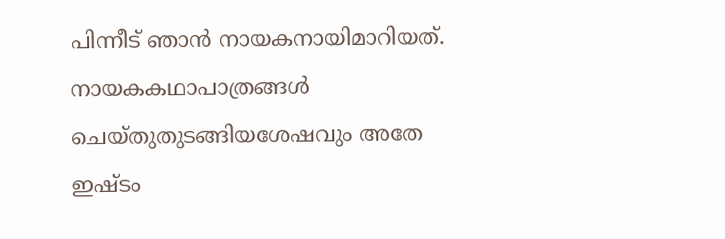പിന്നീട് ഞാൻ നായകനായിമാറിയത്. നായകകഥാപാത്രങ്ങൾ ചെയ്തുതുടങ്ങിയശേഷവും അതേ ഇഷ്ടം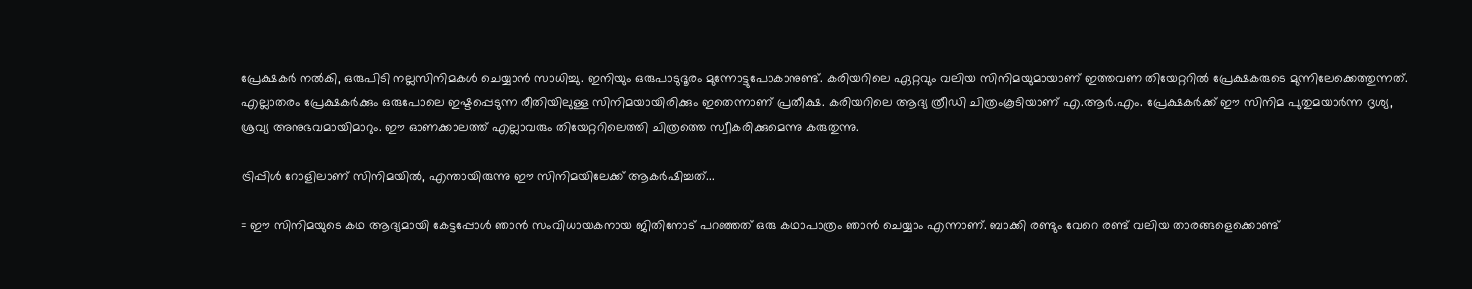പ്രേക്ഷകർ നൽകി, ഒരുപിടി നല്ലസിനിമകൾ ചെയ്യാൻ സാധിച്ചു. ഇനിയും ഒരുപാടുദൂരം മുന്നോട്ടുപോകാനുണ്ട്. കരിയറിലെ ഏറ്റവും വലിയ സിനിമയുമായാണ് ഇത്തവണ തിയേറ്ററിൽ പ്രേക്ഷകരുടെ മുന്നിലേക്കെത്തുന്നത്. എല്ലാതരം പ്രേക്ഷകർക്കും ഒരുപോലെ ഇഷ്ടപ്പെടുന്ന രീതിയിലുള്ള സിനിമയായിരിക്കും ഇതെന്നാണ് പ്രതീക്ഷ. കരിയറിലെ ആദ്യ ത്രീഡി ചിത്രംകൂടിയാണ് എ.ആർ.എം. പ്രേക്ഷകർക്ക് ഈ സിനിമ പുതുമയാർന്ന ദൃശ്യ, ശ്രവ്യ അനുഭവമായിമാറും. ഈ ഓണക്കാലത്ത് എല്ലാവരും തിയേറ്ററിലെത്തി ചിത്രത്തെ സ്വീകരിക്കുമെന്നു കരുതുന്നു.

ട്രിപ്പിൾ റോളിലാണ് സിനിമയിൽ, എന്തായിരുന്നു ഈ സിനിമയിലേക്ക് ആകർഷിച്ചത്...

= ഈ സിനിമയുടെ കഥ ആദ്യമായി കേട്ടപ്പോൾ ഞാൻ സംവിധായകനായ ജിതിനോട് പറഞ്ഞത് ഒരു കഥാപാത്രം ഞാൻ ചെയ്യാം എന്നാണ്. ബാക്കി രണ്ടും വേറെ രണ്ട് വലിയ താരങ്ങളെക്കൊണ്ട്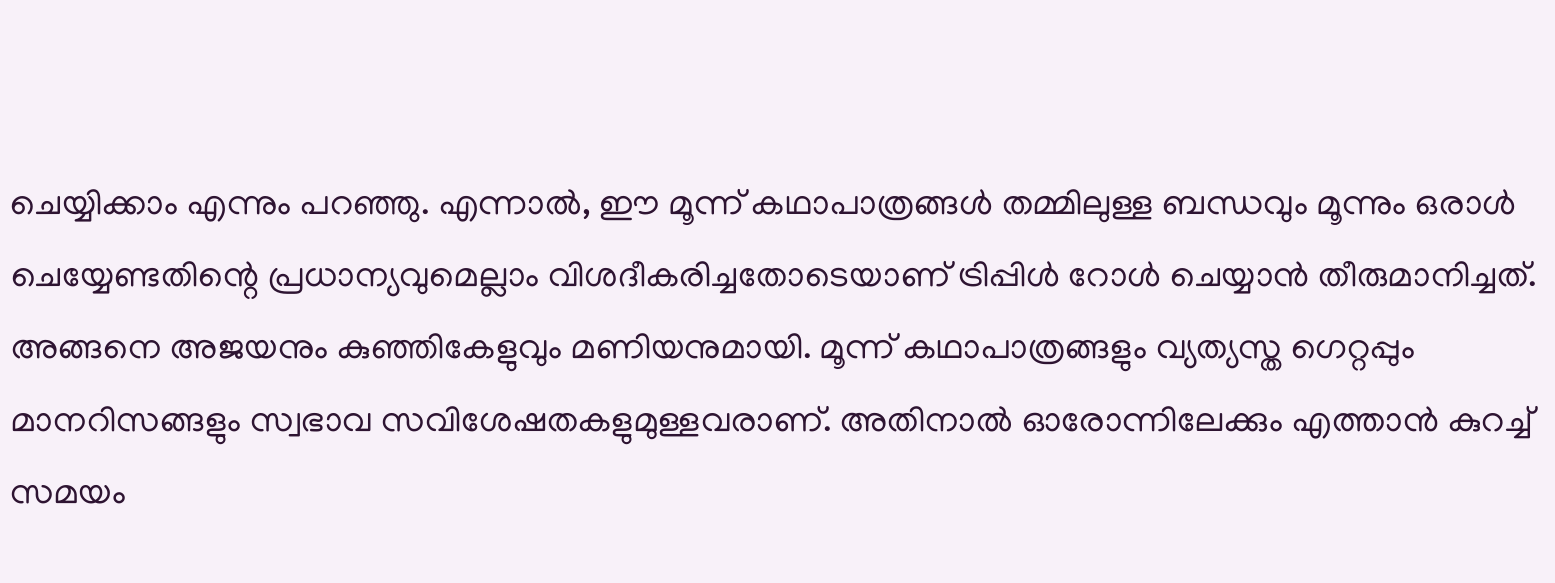ചെയ്യിക്കാം എന്നും പറഞ്ഞു. എന്നാൽ, ഈ മൂന്ന് കഥാപാത്രങ്ങൾ തമ്മിലുള്ള ബന്ധവും മൂന്നും ഒരാൾ ചെയ്യേണ്ടതിന്റെ പ്രധാന്യവുമെല്ലാം വിശദീകരിച്ചതോടെയാണ് ട്രിപ്പിൾ റോൾ ചെയ്യാൻ തീരുമാനിച്ചത്. അങ്ങനെ അജയനും കുഞ്ഞികേളുവും മണിയനുമായി. മൂന്ന് കഥാപാത്രങ്ങളും വ്യത്യസ്ത ഗെറ്റപ്പും മാനറിസങ്ങളും സ്വഭാവ സവിശേഷതകളുമുള്ളവരാണ്. അതിനാൽ ഓരോന്നിലേക്കും എത്താൻ കുറച്ച് സമയം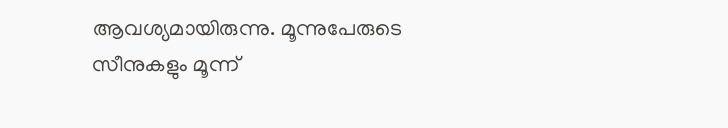ആവശ്യമായിരുന്നു. മൂന്നുപേരുടെ സീനുകളും മൂന്ന്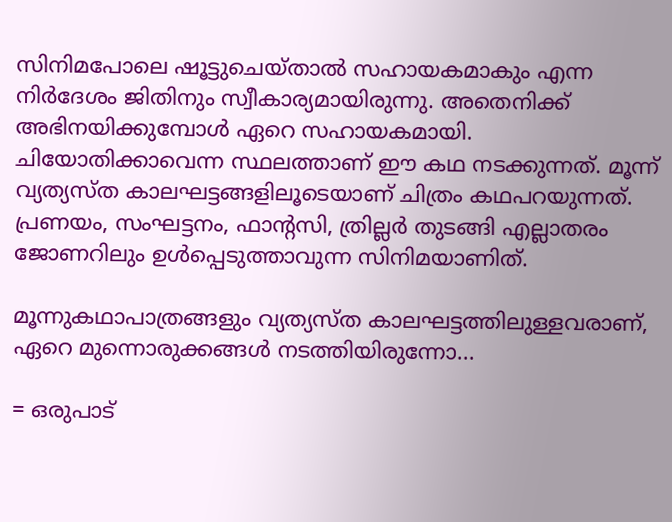സിനിമപോലെ ഷൂട്ടുചെയ്താൽ സഹായകമാകും എന്ന നിർദേശം ജിതിനും സ്വീകാര്യമായിരുന്നു. അതെനിക്ക് അഭിനയിക്കുമ്പോൾ ഏറെ സഹായകമായി. ചിയോതിക്കാവെന്ന സ്ഥലത്താണ് ഈ കഥ നടക്കുന്നത്. മൂന്ന് വ്യത്യസ്ത കാലഘട്ടങ്ങളിലൂടെയാണ് ചിത്രം കഥപറയുന്നത്. പ്രണയം, സംഘട്ടനം, ഫാന്റസി, ത്രില്ലർ തുടങ്ങി എല്ലാതരം ജോണറിലും ഉൾപ്പെടുത്താവുന്ന സിനിമയാണിത്.

മൂന്നുകഥാപാത്രങ്ങളും വ്യത്യസ്ത കാലഘട്ടത്തിലുള്ളവരാണ്, ഏറെ മുന്നൊരുക്കങ്ങൾ നടത്തിയിരുന്നോ...

= ഒരുപാട്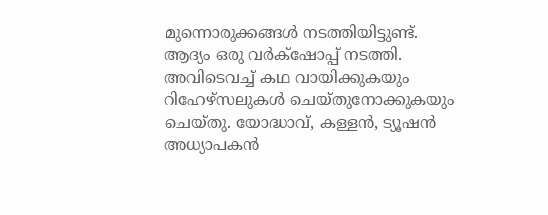മുന്നൊരുക്കങ്ങൾ നടത്തിയിട്ടുണ്ട്. ആദ്യം ഒരു വർക്‌ഷോപ്പ് നടത്തി. അവിടെവച്ച് കഥ വായിക്കുകയും റിഹേഴ്സലുകൾ ചെയ്തുനോക്കുകയും ചെയ്തു. യോദ്ധാവ്, കള്ളൻ, ട്യൂഷൻ അധ്യാപകൻ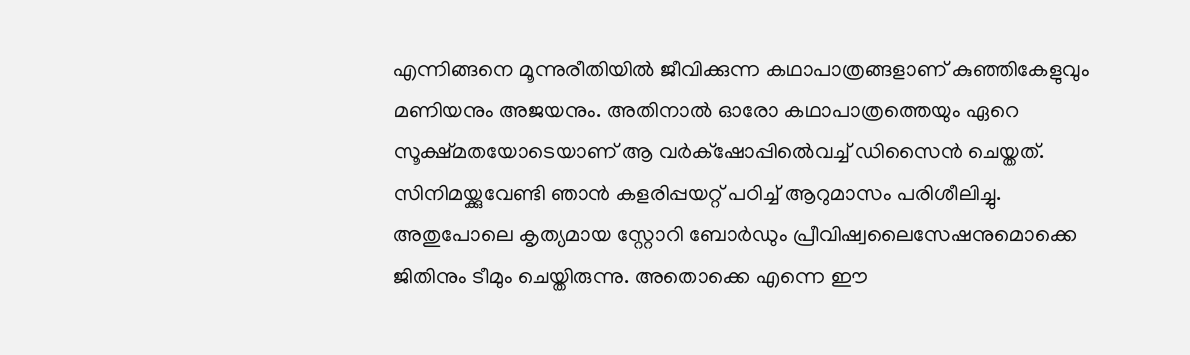എന്നിങ്ങനെ മൂന്നുരീതിയിൽ ജീവിക്കുന്ന കഥാപാത്രങ്ങളാണ് കുഞ്ഞികേളുവും മണിയനും അജയനും. അതിനാൽ ഓരോ കഥാപാത്രത്തെയും ഏറെ സൂക്ഷ്മതയോടെയാണ് ആ വർക്‌ഷോപ്പിൽെവച്ച് ഡിസൈൻ ചെയ്തത്. സിനിമയ്ക്കുവേണ്ടി ഞാൻ കളരിപ്പയറ്റ് പഠിച്ച് ആറുമാസം പരിശീലിച്ചു. അതുപോലെ കൃത്യമായ സ്റ്റോറി ബോർഡും പ്രീവിഷ്വലൈസേഷനുമൊക്കെ ജിതിനും ടീമും ചെയ്തിരുന്നു. അതൊക്കെ എന്നെ ഈ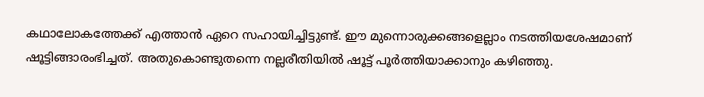കഥാലോകത്തേക്ക് എത്താൻ ഏറെ സഹായിച്ചിട്ടുണ്ട്. ഈ മുന്നൊരുക്കങ്ങളെല്ലാം നടത്തിയശേഷമാണ് ഷൂട്ടിങ്ങാരംഭിച്ചത്. അതുകൊണ്ടുതന്നെ നല്ലരീതിയിൽ ഷൂട്ട് പൂർത്തിയാക്കാനും കഴിഞ്ഞു.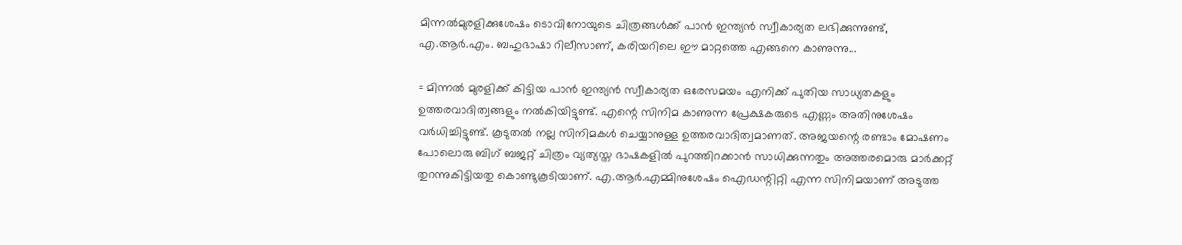മിന്നൽമുരളിക്കുശേഷം ടൊവിനോയുടെ ചിത്രങ്ങൾക്ക് പാൻ ഇന്ത്യൻ സ്വീകാര്യത ലഭിക്കുന്നുണ്ട്, എ.ആർ.എം. ബഹുഭാഷാ റിലീസാണ്, കരിയറിലെ ഈ മാറ്റത്തെ എങ്ങനെ കാണുന്നു...

= മിന്നൽ മുരളിക്ക് കിട്ടിയ പാൻ ഇന്ത്യൻ സ്വീകാര്യത ഒരേസമയം എനിക്ക് പുതിയ സാധ്യതകളും ഉത്തരവാദിത്വങ്ങളും നൽകിയിട്ടുണ്ട്. എന്റെ സിനിമ കാണുന്ന പ്രേക്ഷകരുടെ എണ്ണം അതിനുശേഷം വർധിച്ചിട്ടുണ്ട്. കൂടുതൽ നല്ല സിനിമകൾ ചെയ്യാനുള്ള ഉത്തരവാദിത്വമാണത്. അജയന്റെ രണ്ടാം മോഷണം പോലൊരു ബിഗ് ബജറ്റ് ചിത്രം വ്യത്യസ്ത ഭാഷകളിൽ പുറത്തിറക്കാൻ സാധിക്കുന്നതും അത്തരമൊരു മാർക്കറ്റ് തുറന്നുകിട്ടിയതു കൊണ്ടുകൂടിയാണ്. എ.ആർ.എമ്മിനുശേഷം ഐഡന്റിറ്റി എന്ന സിനിമയാണ് അടുത്ത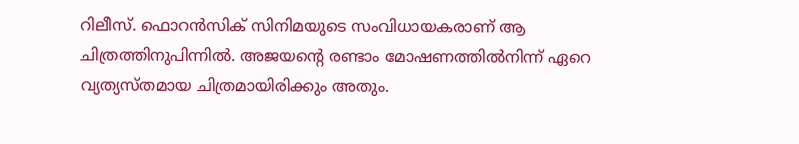റിലീസ്. ഫൊറൻസിക് സിനിമയുടെ സംവിധായകരാണ് ആ ചിത്രത്തിനുപിന്നിൽ. അജയന്റെ രണ്ടാം മോഷണത്തിൽനിന്ന് ഏറെ വ്യത്യസ്തമായ ചിത്രമായിരിക്കും അതും.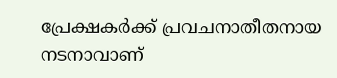പ്രേക്ഷകർക്ക് പ്രവചനാതീതനായ നടനാവാണ്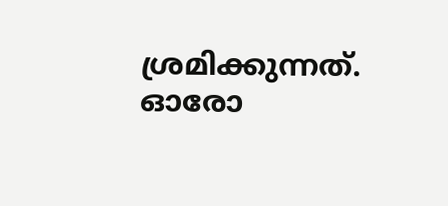ശ്രമിക്കുന്നത്. ഓരോ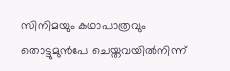സിനിമയും കഥാപാത്രവും തൊട്ടുമുൻപേ ചെയ്തവയിൽനിന്ന്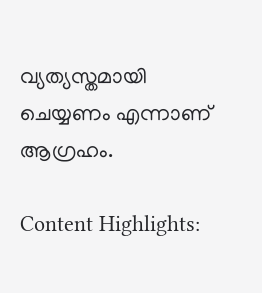വ്യത്യസ്തമായി ചെയ്യണം എന്നാണ് ആഗ്രഹം.

Content Highlights: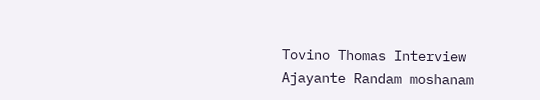Tovino Thomas Interview Ajayante Randam moshanam